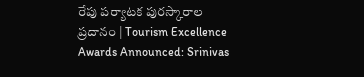రేపు పర్యాటక పురస్కారాల ప్రదానం | Tourism Excellence Awards Announced: Srinivas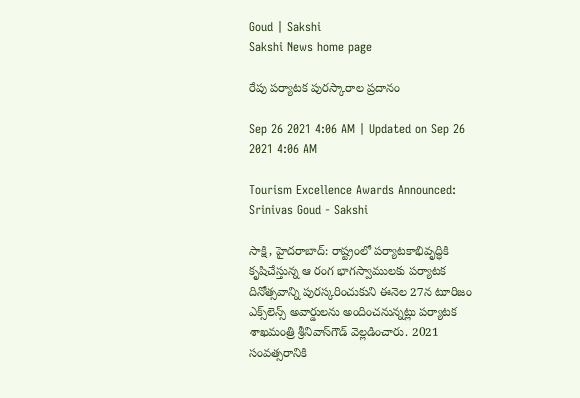Goud | Sakshi
Sakshi News home page

రేపు పర్యాటక పురస్కారాల ప్రదానం

Sep 26 2021 4:06 AM | Updated on Sep 26 2021 4:06 AM

Tourism Excellence Awards Announced: Srinivas Goud - Sakshi

సాక్షి, హైదరాబాద్‌: రాష్ట్రంలో పర్యాటకాభివృద్ధికి కృషిచేస్తున్న ఆ రంగ భాగస్వాములకు పర్యాటక దినోత్సవాన్ని పురస్కరించుకుని ఈనెల 27న టూరిజం ఎక్స్‌లెన్స్‌ అవార్డులను అందించనున్నట్లు పర్యాటక శాఖమంత్రి శ్రీనివాస్‌గౌడ్‌ వెల్లడించారు. 2021 సంవత్సరానికి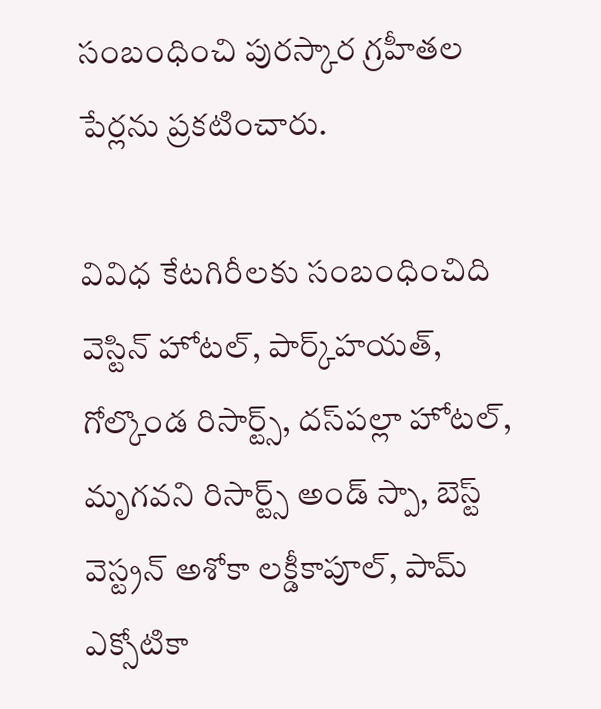సంబంధించి పురస్కార గ్రహీతల పేర్లను ప్రకటించారు.

వివిధ కేటగిరీలకు సంబంధించిది వెస్టిన్‌ హోటల్, పార్క్‌హయత్, గోల్కొండ రిసార్ట్స్, దస్‌పల్లా హోటల్, మృగవని రిసార్ట్స్‌ అండ్‌ స్పా, బెస్ట్‌ వెస్ట్రన్‌ అశోకా లక్డీకాపూల్, పామ్‌ ఎక్సోటికా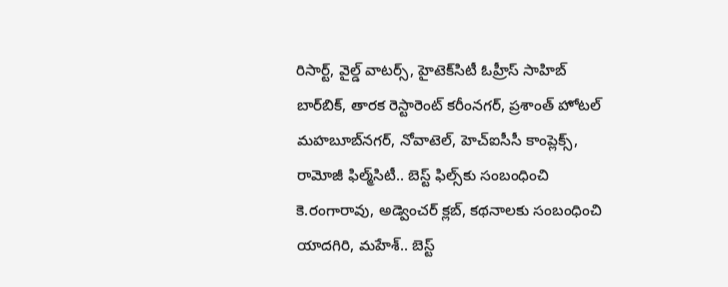రిసార్ట్, వైల్డ్‌ వాటర్స్, హైటెక్‌సిటీ ఓహ్రీస్‌ సాహిబ్‌ బార్‌బిక్, తారక రెస్టారెంట్‌ కరీంనగర్, ప్రశాంత్‌ హోటల్‌ మహబూబ్‌నగర్, నోవాటెల్, హెచ్‌ఐసీసీ కాంప్లెక్స్, రామోజీ ఫిల్మ్‌సిటీ.. బెస్ట్‌ ఫిల్స్‌కు సంబంధించి కె.రంగారావు, అడ్వెంచర్‌ క్లబ్, కథనాలకు సంబంధించి యాదగిరి, మహేశ్‌.. బెస్ట్‌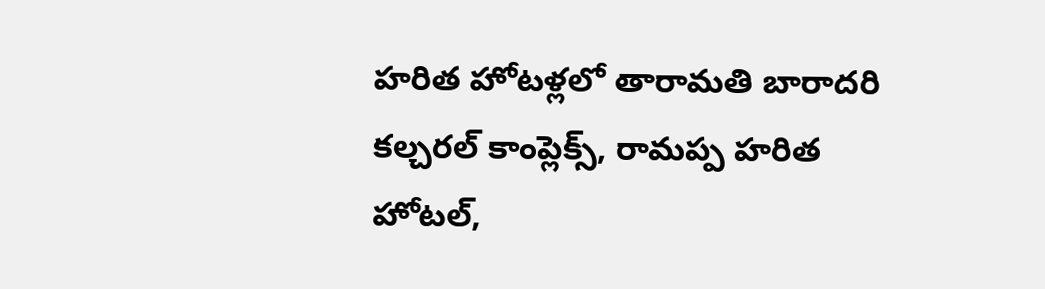హరిత హోటళ్లలో తారామతి బారాదరి కల్చరల్‌ కాంప్లెక్స్, రామప్ప హరిత హోటల్,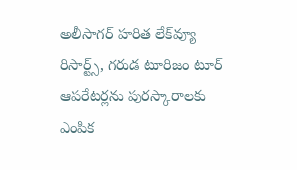అలీసాగర్‌ హరిత లేక్‌వ్యూ రిసార్ట్స్, గరుడ టూరిజం టూర్‌ ఆపరేటర్లను పురస్కారాలకు ఎంపిక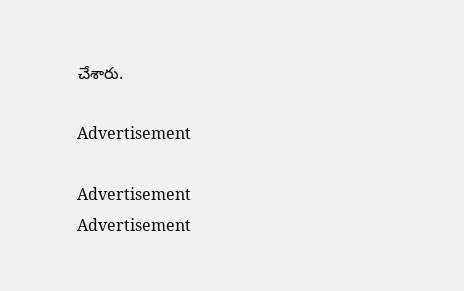చేశారు.

Advertisement

Advertisement
Advertisement